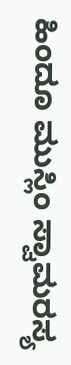ಹಿಂದೂ ಮುಸ್ಲಿಂ ಸ್ವಾಮರಸ್ಯ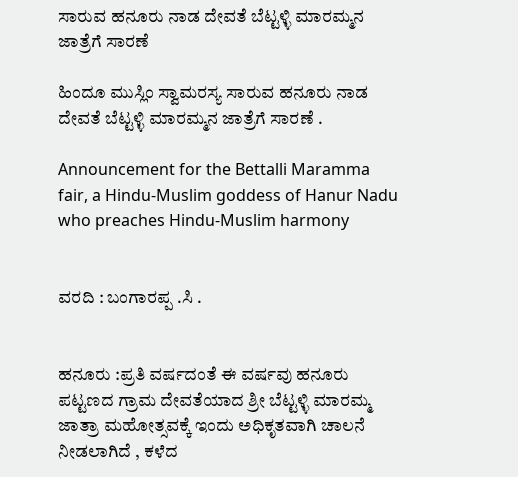ಸಾರುವ ಹನೂರು ನಾಡ ದೇವತೆ ಬೆಟ್ಟಳ್ಳಿ ಮಾರಮ್ಮನ ಜಾತ್ರೆಗೆ ಸಾರಣೆ

ಹಿಂದೂ ಮುಸ್ಲಿಂ ಸ್ವಾಮರಸ್ಯ ಸಾರುವ ಹನೂರು ನಾಡ ದೇವತೆ ಬೆಟ್ಟಳ್ಳಿ ಮಾರಮ್ಮನ ಜಾತ್ರೆಗೆ ಸಾರಣೆ .

Announcement for the Bettalli Maramma fair, a Hindu-Muslim goddess of Hanur Nadu who preaches Hindu-Muslim harmony


ವರದಿ : ಬಂಗಾರಪ್ಪ .ಸಿ .


ಹನೂರು :ಪ್ರತಿ ವರ್ಷದಂತೆ ಈ ವರ್ಷವು ಹನೂರು ಪಟ್ಟಣದ ಗ್ರಾಮ ದೇವತೆಯಾದ ಶ್ರೀ ಬೆಟ್ಟಳ್ಳಿ ಮಾರಮ್ಮ ಜಾತ್ರಾ ಮಹೋತ್ಸವಕ್ಕೆ ಇಂದು ಅಧಿಕೃತವಾಗಿ ಚಾಲನೆ ನೀಡಲಾಗಿದೆ , ಕಳೆದ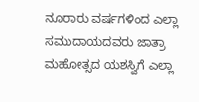ನೂರಾರು ವರ್ಷಗಳಿಂದ ಎಲ್ಲಾ ಸಮುದಾಯದವರು ಜಾತ್ರಾ ಮಹೋತ್ಸದ ಯಶಸ್ವಿಗೆ ಎಲ್ಲಾ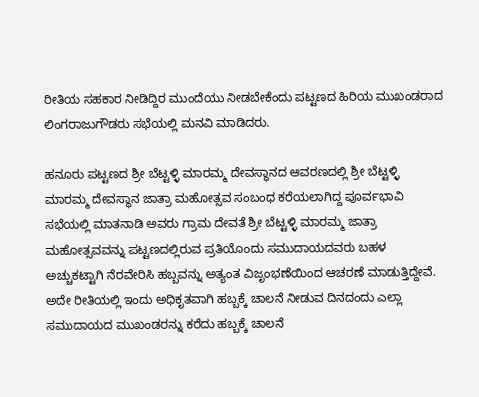ರೀತಿಯ ಸಹಕಾರ ನೀಡಿದ್ದಿರ ಮುಂದೆಯು ನೀಡಬೇಕೆಂದು ಪಟ್ಟಣದ ಹಿರಿಯ ಮುಖಂಡರಾದ ಲಿಂಗರಾಜುಗೌಡರು ಸಭೆಯಲ್ಲಿ ಮನವಿ ಮಾಡಿದರು.

ಹನೂರು ಪಟ್ಟಣದ ಶ್ರೀ ಬೆಟ್ಟಳ್ಳಿ ಮಾರಮ್ಮ ದೇವಸ್ಥಾನದ ಆವರಣದಲ್ಲಿ ಶ್ರೀ ಬೆಟ್ಟಳ್ಳಿ ಮಾರಮ್ಮ ದೇವಸ್ಥಾನ ಜಾತ್ರಾ ಮಹೋತ್ಸವ ಸಂಬಂಧ ಕರೆಯಲಾಗಿದ್ದ ಪೂರ್ವಭಾವಿ ಸಭೆಯಲ್ಲಿ ಮಾತನಾಡಿ ಅವರು ಗ್ರಾಮ ದೇವತೆ ಶ್ರೀ ಬೆಟ್ಟಳ್ಳಿ ಮಾರಮ್ಮ ಜಾತ್ರಾ ಮಹೋತ್ಸವವನ್ನು ಪಟ್ಟಣದಲ್ಲಿರುವ ಪ್ರತಿಯೊಂದು ಸಮುದಾಯದವರು ಬಹಳ ಅಚ್ಚುಕಟ್ಟಾಗಿ ನೆರವೇರಿಸಿ ಹಬ್ಬವನ್ನು ಅತ್ಯಂತ ವಿಜೃಂಭಣೆಯಿಂದ ಆಚರಣೆ ಮಾಡುತ್ತಿದ್ದೇವೆ. ಅದೇ ರೀತಿಯಲ್ಲಿ ಇಂದು ಅಧಿಕೃತವಾಗಿ ಹಬ್ಬಕ್ಕೆ ಚಾಲನೆ ನೀಡುವ ದಿನದಂದು ಎಲ್ಲಾ ಸಮುದಾಯದ ಮುಖಂಡರನ್ನು ಕರೆದು ಹಬ್ಬಕ್ಕೆ ಚಾಲನೆ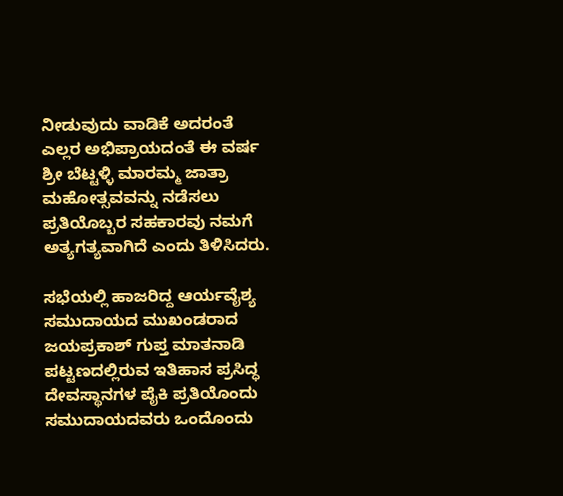ನೀಡುವುದು ವಾಡಿಕೆ ಅದರಂತೆ ಎಲ್ಲರ ಅಭಿಪ್ರಾಯದಂತೆ ಈ ವರ್ಷ ಶ್ರೀ ಬೆಟ್ಟಳ್ಳಿ ಮಾರಮ್ಮ ಜಾತ್ರಾ ಮಹೋತ್ಸವವನ್ನು ನಡೆಸಲು ಪ್ರತಿಯೊಬ್ಬರ ಸಹಕಾರವು ನಮಗೆ ಅತ್ಯಗತ್ಯವಾಗಿದೆ ಎಂದು ತಿಳಿಸಿದರು.

ಸಭೆಯಲ್ಲಿ ಹಾಜರಿದ್ದ ಆರ್ಯವೈಶ್ಯ ಸಮುದಾಯದ ಮುಖಂಡರಾದ ಜಯಪ್ರಕಾಶ್ ಗುಪ್ತ ಮಾತನಾಡಿ ಪಟ್ಟಣದಲ್ಲಿರುವ ಇತಿಹಾಸ ಪ್ರಸಿದ್ಧ ದೇವಸ್ಥಾನಗಳ ಪೈಕಿ ಪ್ರತಿಯೊಂದು ಸಮುದಾಯದವರು ಒಂದೊಂದು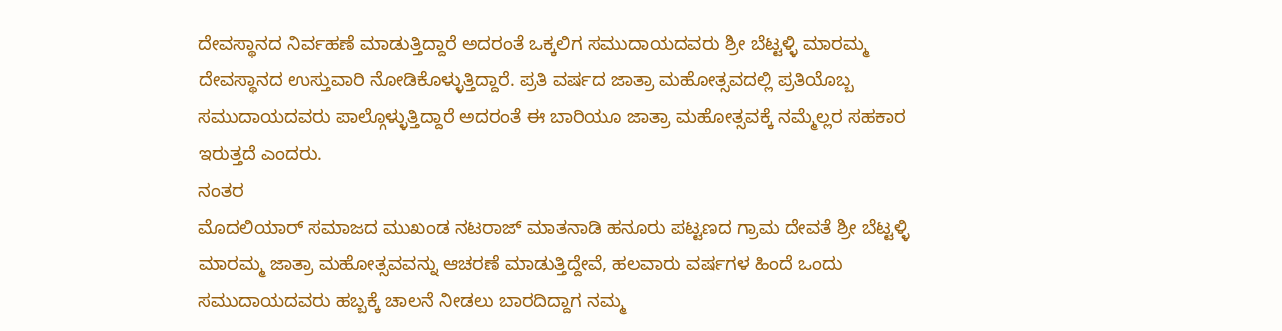ದೇವಸ್ಥಾನದ ನಿರ್ವಹಣೆ ಮಾಡುತ್ತಿದ್ದಾರೆ ಅದರಂತೆ ಒಕ್ಕಲಿಗ ಸಮುದಾಯದವರು ಶ್ರೀ ಬೆಟ್ಟಳ್ಳಿ ಮಾರಮ್ಮ ದೇವಸ್ಥಾನದ ಉಸ್ತುವಾರಿ ನೋಡಿಕೊಳ್ಳುತ್ತಿದ್ದಾರೆ. ಪ್ರತಿ ವರ್ಷದ ಜಾತ್ರಾ ಮಹೋತ್ಸವದಲ್ಲಿ ಪ್ರತಿಯೊಬ್ಬ ಸಮುದಾಯದವರು ಪಾಲ್ಗೊಳ್ಳುತ್ತಿದ್ದಾರೆ ಅದರಂತೆ ಈ ಬಾರಿಯೂ ಜಾತ್ರಾ ಮಹೋತ್ಸವಕ್ಕೆ ನಮ್ಮೆಲ್ಲರ ಸಹಕಾರ ಇರುತ್ತದೆ ಎಂದರು.
ನಂತರ
ಮೊದಲಿಯಾರ್ ಸಮಾಜದ ಮುಖಂಡ ನಟರಾಜ್ ಮಾತನಾಡಿ ಹನೂರು ಪಟ್ಟಣದ ಗ್ರಾಮ ದೇವತೆ ಶ್ರೀ ಬೆಟ್ಟಳ್ಳಿ ಮಾರಮ್ಮ ಜಾತ್ರಾ ಮಹೋತ್ಸವವನ್ನು ಆಚರಣೆ ಮಾಡುತ್ತಿದ್ದೇವೆ, ಹಲವಾರು ವರ್ಷಗಳ ಹಿಂದೆ ಒಂದು ಸಮುದಾಯದವರು ಹಬ್ಬಕ್ಕೆ ಚಾಲನೆ ನೀಡಲು ಬಾರದಿದ್ದಾಗ ನಮ್ಮ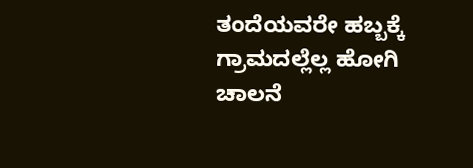ತಂದೆಯವರೇ ಹಬ್ಬಕ್ಕೆ ಗ್ರಾಮದಲ್ಲೆಲ್ಲ ಹೋಗಿ ಚಾಲನೆ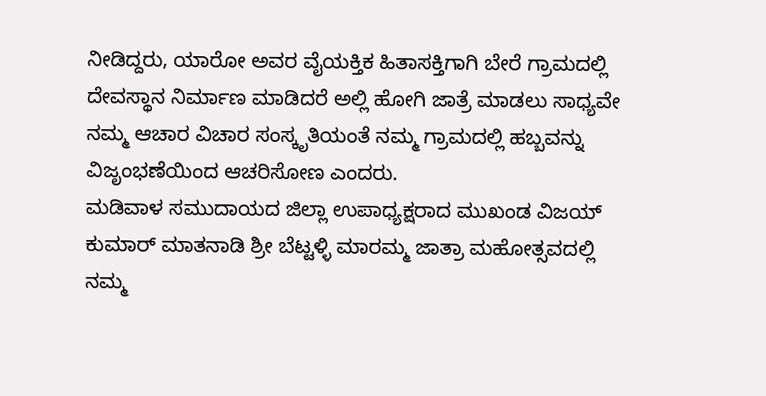ನೀಡಿದ್ದರು, ಯಾರೋ ಅವರ ವೈಯಕ್ತಿಕ ಹಿತಾಸಕ್ತಿಗಾಗಿ ಬೇರೆ ಗ್ರಾಮದಲ್ಲಿ ದೇವಸ್ಥಾನ ನಿರ್ಮಾಣ ಮಾಡಿದರೆ ಅಲ್ಲಿ ಹೋಗಿ ಜಾತ್ರೆ ಮಾಡಲು ಸಾಧ್ಯವೇ ನಮ್ಮ ಆಚಾರ ವಿಚಾರ ಸಂಸ್ಕೃತಿಯಂತೆ ನಮ್ಮ ಗ್ರಾಮದಲ್ಲಿ ಹಬ್ಬವನ್ನು ವಿಜೃಂಭಣೆಯಿಂದ ಆಚರಿಸೋಣ ಎಂದರು.
ಮಡಿವಾಳ ಸಮುದಾಯದ ಜಿಲ್ಲಾ ಉಪಾಧ್ಯಕ್ಷರಾದ ಮುಖಂಡ ವಿಜಯ್ ಕುಮಾರ್ ಮಾತನಾಡಿ ಶ್ರೀ ಬೆಟ್ಟಳ್ಳಿ ಮಾರಮ್ಮ ಜಾತ್ರಾ ಮಹೋತ್ಸವದಲ್ಲಿ ನಮ್ಮ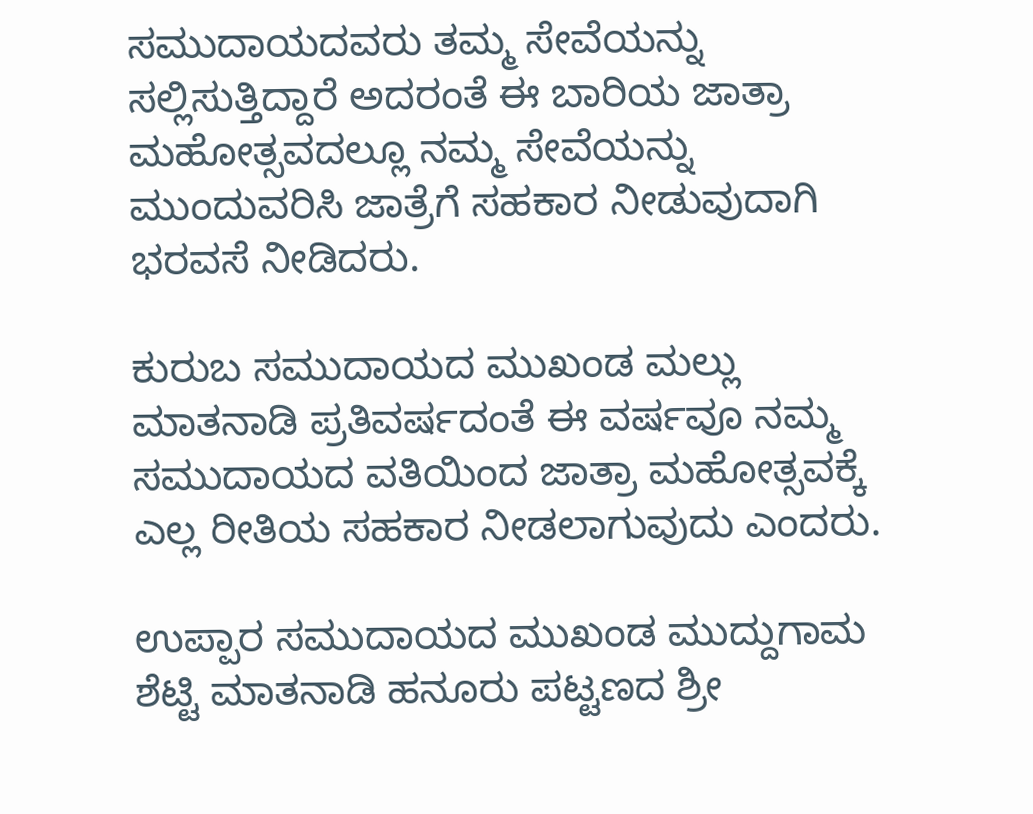ಸಮುದಾಯದವರು ತಮ್ಮ ಸೇವೆಯನ್ನು ಸಲ್ಲಿಸುತ್ತಿದ್ದಾರೆ ಅದರಂತೆ ಈ ಬಾರಿಯ ಜಾತ್ರಾ ಮಹೋತ್ಸವದಲ್ಲೂ ನಮ್ಮ ಸೇವೆಯನ್ನು ಮುಂದುವರಿಸಿ ಜಾತ್ರೆಗೆ ಸಹಕಾರ ನೀಡುವುದಾಗಿ ಭರವಸೆ ನೀಡಿದರು.

ಕುರುಬ ಸಮುದಾಯದ ಮುಖಂಡ ಮಲ್ಲು ಮಾತನಾಡಿ ಪ್ರತಿವರ್ಷದಂತೆ ಈ ವರ್ಷವೂ ನಮ್ಮ ಸಮುದಾಯದ ವತಿಯಿಂದ ಜಾತ್ರಾ ಮಹೋತ್ಸವಕ್ಕೆ ಎಲ್ಲ ರೀತಿಯ ಸಹಕಾರ ನೀಡಲಾಗುವುದು ಎಂದರು.

ಉಪ್ಪಾರ ಸಮುದಾಯದ ಮುಖಂಡ ಮುದ್ದುಗಾಮ ಶೆಟ್ಟಿ ಮಾತನಾಡಿ ಹನೂರು ಪಟ್ಟಣದ ಶ್ರೀ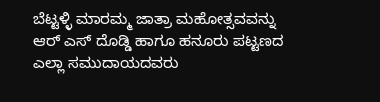ಬೆಟ್ಟಳ್ಳಿ ಮಾರಮ್ಮ ಜಾತ್ರಾ ಮಹೋತ್ಸವವನ್ನು ಆರ್ ಎಸ್ ದೊಡ್ಡಿ ಹಾಗೂ ಹನೂರು ಪಟ್ಟಣದ ಎಲ್ಲಾ ಸಮುದಾಯದವರು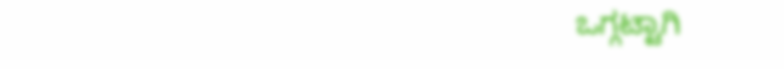ಒಗ್ಗಟ್ಟಾಗಿ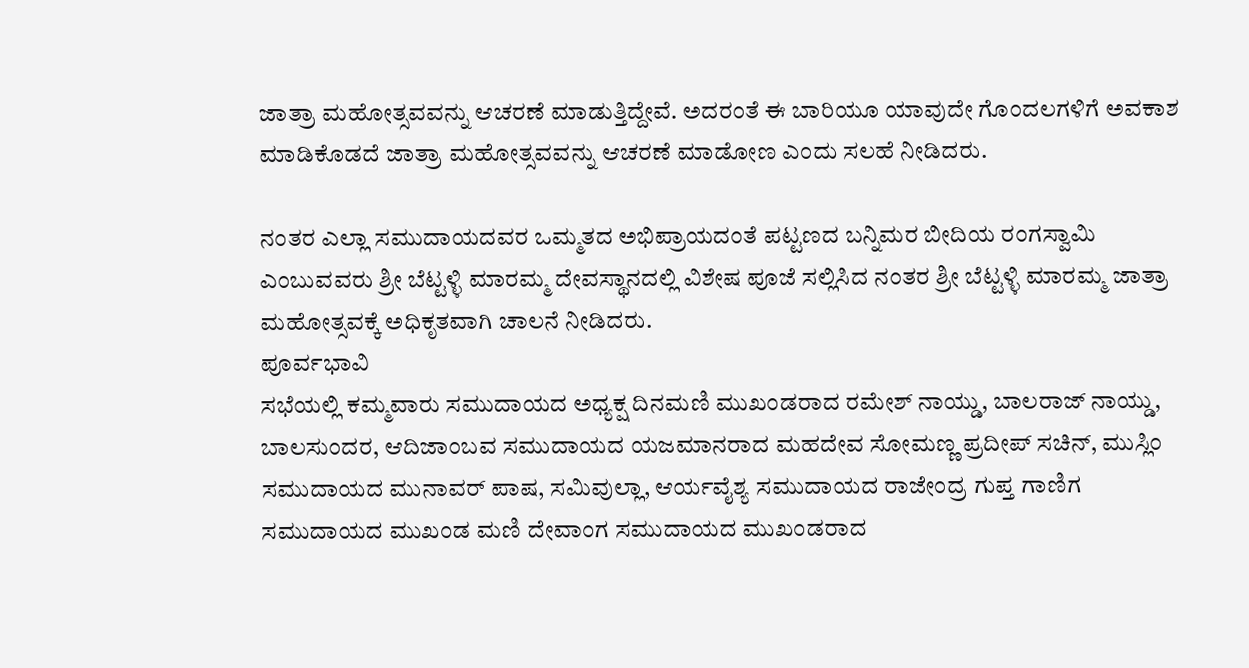ಜಾತ್ರಾ ಮಹೋತ್ಸವವನ್ನು ಆಚರಣೆ ಮಾಡುತ್ತಿದ್ದೇವೆ. ಅದರಂತೆ ಈ ಬಾರಿಯೂ ಯಾವುದೇ ಗೊಂದಲಗಳಿಗೆ ಅವಕಾಶ ಮಾಡಿಕೊಡದೆ ಜಾತ್ರಾ ಮಹೋತ್ಸವವನ್ನು ಆಚರಣೆ ಮಾಡೋಣ ಎಂದು ಸಲಹೆ ನೀಡಿದರು.

ನಂತರ ಎಲ್ಲಾ ಸಮುದಾಯದವರ ಒಮ್ಮತದ ಅಭಿಪ್ರಾಯದಂತೆ ಪಟ್ಟಣದ ಬನ್ನಿಮರ ಬೀದಿಯ ರಂಗಸ್ವಾಮಿ ಎಂಬುವವರು ಶ್ರೀ ಬೆಟ್ಟಳ್ಳಿ ಮಾರಮ್ಮ ದೇವಸ್ಥಾನದಲ್ಲಿ ವಿಶೇಷ ಪೂಜೆ ಸಲ್ಲಿಸಿದ ನಂತರ ಶ್ರೀ ಬೆಟ್ಟಳ್ಳಿ ಮಾರಮ್ಮ ಜಾತ್ರಾ ಮಹೋತ್ಸವಕ್ಕೆ ಅಧಿಕೃತವಾಗಿ ಚಾಲನೆ ನೀಡಿದರು.
ಪೂರ್ವಭಾವಿ
ಸಭೆಯಲ್ಲಿ ಕಮ್ಮವಾರು ಸಮುದಾಯದ ಅಧ್ಯಕ್ಷ ದಿನಮಣಿ ಮುಖಂಡರಾದ ರಮೇಶ್ ನಾಯ್ಡು, ಬಾಲರಾಜ್ ನಾಯ್ಡು, ಬಾಲಸುಂದರ, ಆದಿಜಾಂಬವ ಸಮುದಾಯದ ಯಜಮಾನರಾದ ಮಹದೇವ ಸೋಮಣ್ಣ ಪ್ರದೀಪ್ ಸಚಿನ್, ಮುಸ್ಲಿಂ ಸಮುದಾಯದ ಮುನಾವರ್ ಪಾಷ, ಸಮಿವುಲ್ಲಾ, ಆರ್ಯವೈಶ್ಯ ಸಮುದಾಯದ ರಾಜೇಂದ್ರ ಗುಪ್ತ ಗಾಣಿಗ ಸಮುದಾಯದ ಮುಖಂಡ ಮಣಿ ದೇವಾಂಗ ಸಮುದಾಯದ ಮುಖಂಡರಾದ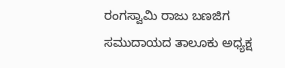ರಂಗಸ್ವಾಮಿ ರಾಜು ಬಣಜಿಗ ಸಮುದಾಯದ ತಾಲೂಕು ಅಧ್ಯಕ್ಷ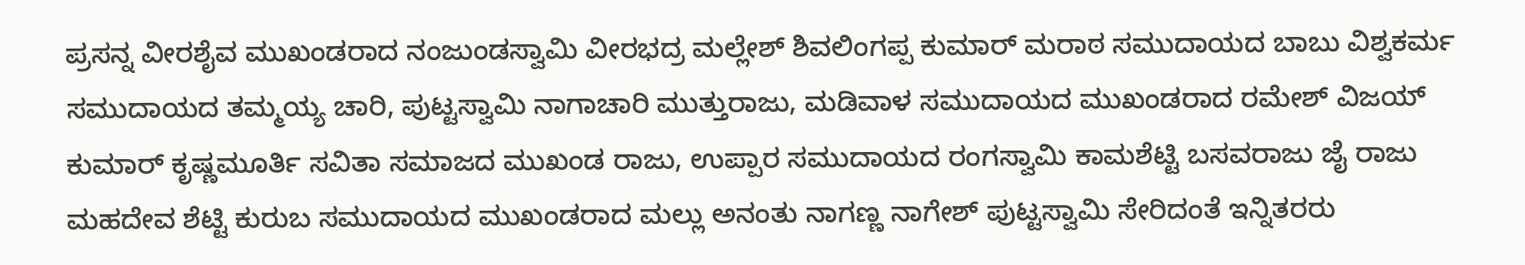ಪ್ರಸನ್ನ ವೀರಶೈವ ಮುಖಂಡರಾದ ನಂಜುಂಡಸ್ವಾಮಿ ವೀರಭದ್ರ ಮಲ್ಲೇಶ್ ಶಿವಲಿಂಗಪ್ಪ ಕುಮಾರ್ ಮರಾಠ ಸಮುದಾಯದ ಬಾಬು ವಿಶ್ವಕರ್ಮ ಸಮುದಾಯದ ತಮ್ಮಯ್ಯ ಚಾರಿ, ಪುಟ್ಟಸ್ವಾಮಿ ನಾಗಾಚಾರಿ ಮುತ್ತುರಾಜು, ಮಡಿವಾಳ ಸಮುದಾಯದ ಮುಖಂಡರಾದ ರಮೇಶ್ ವಿಜಯ್ ಕುಮಾರ್ ಕೃಷ್ಣಮೂರ್ತಿ ಸವಿತಾ ಸಮಾಜದ ಮುಖಂಡ ರಾಜು, ಉಪ್ಪಾರ ಸಮುದಾಯದ ರಂಗಸ್ವಾಮಿ ಕಾಮಶೆಟ್ಟಿ ಬಸವರಾಜು ಜೈ ರಾಜು ಮಹದೇವ ಶೆಟ್ಟಿ ಕುರುಬ ಸಮುದಾಯದ ಮುಖಂಡರಾದ ಮಲ್ಲು ಅನಂತು ನಾಗಣ್ಣ ನಾಗೇಶ್ ಪುಟ್ಟಸ್ವಾಮಿ ಸೇರಿದಂತೆ ಇನ್ನಿತರರು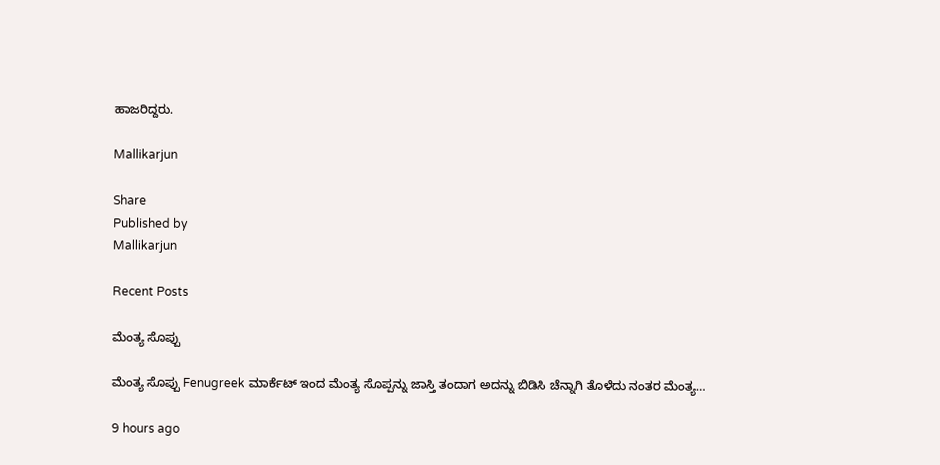ಹಾಜರಿದ್ದರು.

Mallikarjun

Share
Published by
Mallikarjun

Recent Posts

ಮೆಂತ್ಯ ಸೊಪ್ಪು

ಮೆಂತ್ಯ ಸೊಪ್ಪು Fenugreek ಮಾರ್ಕೆಟ್ ಇಂದ ಮೆಂತ್ಯ ಸೊಪ್ಪನ್ನು ಜಾಸ್ತಿ ತಂದಾಗ ಅದನ್ನು ಬಿಡಿಸಿ ಚೆನ್ನಾಗಿ ತೊಳೆದು ನಂತರ ಮೆಂತ್ಯ…

9 hours ago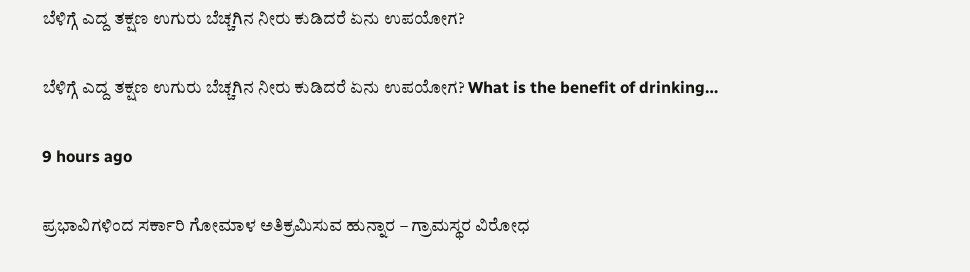ಬೆಳಿಗ್ಗೆ ಎದ್ದ ತಕ್ಷಣ ಉಗುರು ಬೆಚ್ಚಗಿನ ನೀರು ಕುಡಿದರೆ ಏನು ಉಪಯೋಗ?

ಬೆಳಿಗ್ಗೆ ಎದ್ದ ತಕ್ಷಣ ಉಗುರು ಬೆಚ್ಚಗಿನ ನೀರು ಕುಡಿದರೆ ಏನು ಉಪಯೋಗ? What is the benefit of drinking…

9 hours ago

ಪ್ರಭಾವಿಗಳಿಂದ ಸರ್ಕಾರಿ ಗೋಮಾಳ ಅತಿಕ್ರಮಿಸುವ ಹುನ್ನಾರ – ಗ್ರಾಮಸ್ಥರ ವಿರೋಧ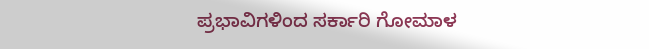ಪ್ರಭಾವಿಗಳಿಂದ ಸರ್ಕಾರಿ ಗೋಮಾಳ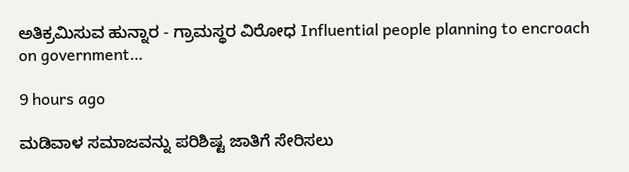ಅತಿಕ್ರಮಿಸುವ ಹುನ್ನಾರ - ಗ್ರಾಮಸ್ಥರ ವಿರೋಧ Influential people planning to encroach on government…

9 hours ago

ಮಡಿವಾಳ ಸಮಾಜವನ್ನು ಪರಿಶಿಷ್ಟ ಜಾತಿಗೆ ಸೇರಿಸಲು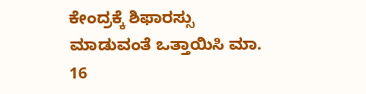ಕೇಂದ್ರಕ್ಕೆ ಶಿಫಾರಸ್ಸು ಮಾಡುವಂತೆ ಒತ್ತಾಯಿಸಿ ಮಾ. 16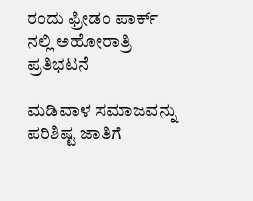ರಂದು ಫ್ರೀಡಂ ಪಾರ್ಕ್‌ ನಲ್ಲಿ ಅಹೋರಾತ್ರಿ ಪ್ರತಿಭಟನೆ

ಮಡಿವಾಳ ಸಮಾಜವನ್ನು ಪರಿಶಿಷ್ಟ ಜಾತಿಗೆ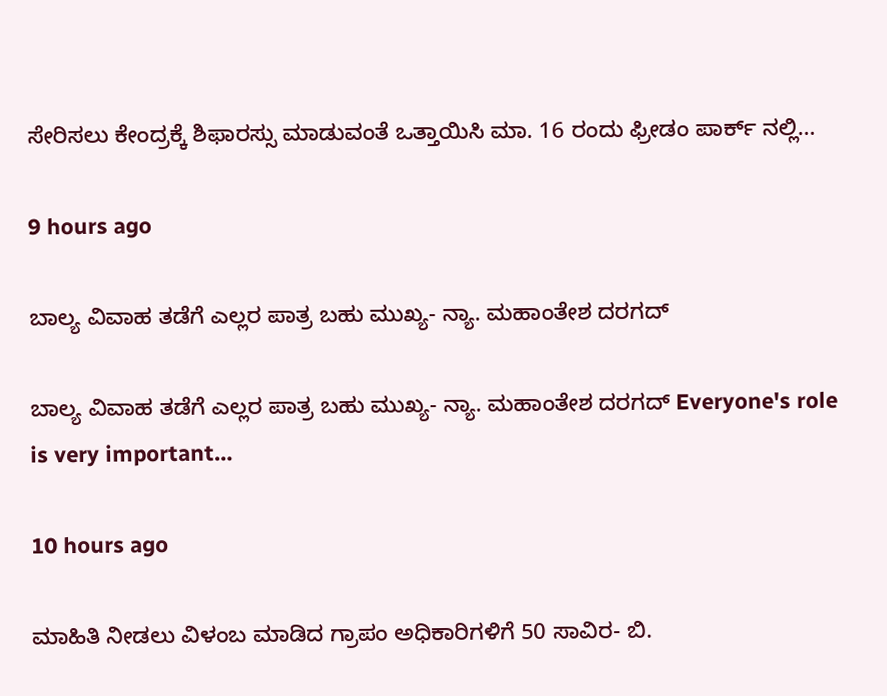ಸೇರಿಸಲು ಕೇಂದ್ರಕ್ಕೆ ಶಿಫಾರಸ್ಸು ಮಾಡುವಂತೆ ಒತ್ತಾಯಿಸಿ ಮಾ. 16 ರಂದು ಫ್ರೀಡಂ ಪಾರ್ಕ್‌ ನಲ್ಲಿ…

9 hours ago

ಬಾಲ್ಯ ವಿವಾಹ ತಡೆಗೆ ಎಲ್ಲರ ಪಾತ್ರ ಬಹು ಮುಖ್ಯ- ನ್ಯಾ. ಮಹಾಂತೇಶ ದರಗದ್

ಬಾಲ್ಯ ವಿವಾಹ ತಡೆಗೆ ಎಲ್ಲರ ಪಾತ್ರ ಬಹು ಮುಖ್ಯ- ನ್ಯಾ. ಮಹಾಂತೇಶ ದರಗದ್ Everyone's role is very important…

10 hours ago

ಮಾಹಿತಿ ನೀಡಲು ವಿಳಂಬ ಮಾಡಿದ ಗ್ರಾಪಂ ಅಧಿಕಾರಿಗಳಿಗೆ 50 ಸಾವಿರ- ಬಿ.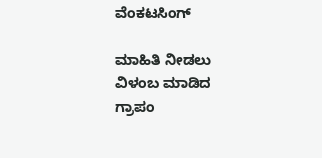ವೆಂಕಟಸಿಂಗ್

ಮಾಹಿತಿ ನೀಡಲು ವಿಳಂಬ ಮಾಡಿದ ಗ್ರಾಪಂ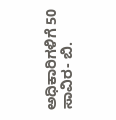ಅಧಿಕಾರಿಗಳಿಗೆ 50 ಸಾವಿರ- ಬಿ.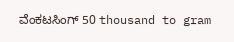ವೆಂಕಟಸಿಂಗ್ 50 thousand to gram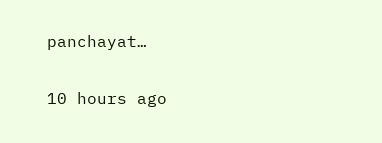panchayat…

10 hours ago